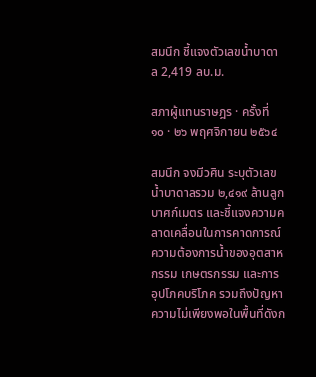สมนึก ชี้แจงตัวเลขน้ำบาดาล 2,419 ลบ.ม.

สภาผู้แทนราษฎร · ครั้งที่ ๑๐ · ๒๖ พฤศจิกายน ๒๕๖๔

สมนึก จงมีวศิน ระบุตัวเลขน้ำบาดาลรวม ๒,๔๑๙ ล้านลูกบาศก์เมตร และชี้แจงความคลาดเคลื่อนในการคาดการณ์ความต้องการน้ำของอุตสาหกรรม เกษตรกรรม และการอุปโภคบริโภค รวมถึงปัญหาความไม่เพียงพอในพื้นที่ดังก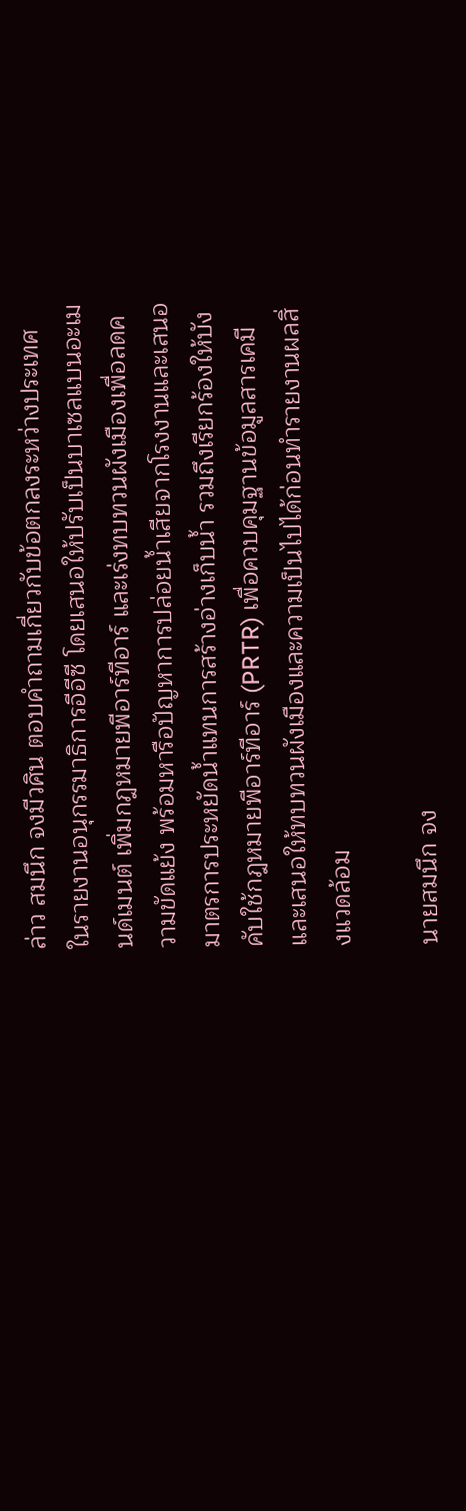ล่าว สมนึก จงมีวศิน ตอบคำถามเกี่ยวกับข้อตกลงระหว่างประเทศในรายงานอนุกรรมาธิการอีอีซี โดยเสนอให้ปรับเป็นบาเซลแบนอะเมนด์เมนต์ เพิ่มกฎหมายพีอาร์ทีอาร์ และเร่งทบทวนผังเมืองเพื่อลดความขัดแย้ง พร้อมหารือปัญหาการปล่อยน้ำเสียจากโรงงานและเสนอมาตรการประหยัดน้ำแทนการสร้างอ่างเก็บน้ำ รวมถึงเรียกร้องให้บังคับใช้กฎหมายพีอาร์ทีอาร์ (PRTR) เพื่อควบคุมฐานข้อมูลสารเคมี และเสนอให้ทบทวนผังเมืองและความเป็นไปได้ก่อนทำรายงานผลสิ่งแวดล้อม

นายสมนึก จง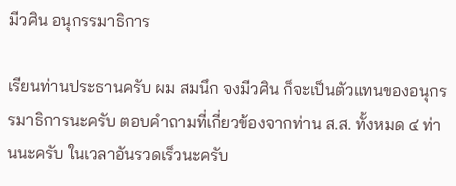มีวศิน อนุกรรมาธิการ

เรียนท่านประธานครับ ผม สมนึก จงมีวศิน ก็จะเป็นตัวแทนของอนุกรรมาธิการนะครับ ตอบคำถามที่เกี่ยวข้องจากท่าน ส.ส. ทั้งหมด ๔ ท่านนะครับ ในเวลาอันรวดเร็วนะครับ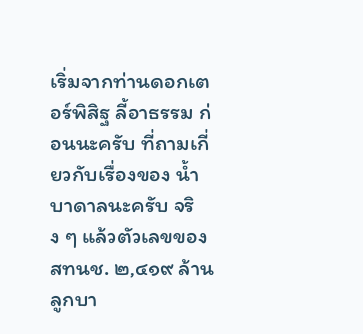เริ่มจากท่านดอกเตอร์พิสิฐ ลี้อาธรรม ก่อนนะครับ ที่ถามเกี่ยวกับเรื่องของ น้ำบาดาลนะครับ จริง ๆ แล้วตัวเลขของ สทนช. ๒,๔๑๙ ล้านลูกบา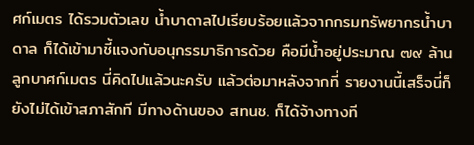ศก์เมตร ได้รวมตัวเลข น้ำบาดาลไปเรียบร้อยแล้วจากกรมทรัพยากรน้ำบาดาล ก็ได้เข้ามาชี้แจงกับอนุกรรมาธิการด้วย คือมีน้ำอยู่ประมาณ ๗๙ ล้านลูกบาศก์เมตร นี่คิดไปแล้วนะครับ แล้วต่อมาหลังจากที่ รายงานนี้เสร็จนี่ก็ยังไม่ได้เข้าสภาสักที มีทางด้านของ สทนช. ก็ได้จ้างทางที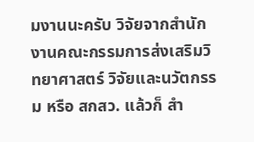มงานนะครับ วิจัยจากสำนักงานคณะกรรมการส่งเสริมวิทยาศาสตร์ วิจัยและนวัตกรรม หรือ สกสว. แล้วก็ สำ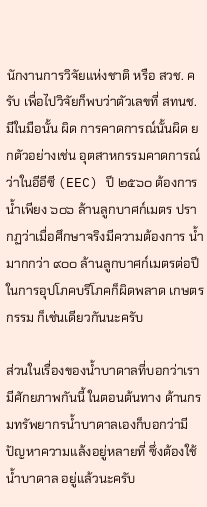นักงานการวิจัยแห่งชาติ หรือ สวช. ครับ เพื่อไปวิจัยก็พบว่าตัวเลขที่ สทนช. มีในมือนั้น ผิด การคาดการณ์นั้นผิด ยกตัวอย่างเช่น อุตสาหกรรมคาดการณ์ว่าในอีอีซี (EEC) ปี ๒๕๖๐ ต้องการน้ำเพียง ๖๐๖ ล้านลูกบาศก์เมตร ปรากฏว่าเมื่อศึกษาจริงมีความต้องการ น้ำมากกว่า ๙๐๐ ล้านลูกบาศก์เมตรต่อปี ในการอุปโภคบริโภคก็ผิดพลาด เกษตรกรรม ก็เช่นเดียวกันนะครับ

ส่วนในเรื่องของน้ำบาดาลที่บอกว่าเรามีศักยภาพกันนี้ ในตอนต้นทาง ด้านกรมทรัพยากรน้ำบาดาลเองก็บอกว่ามีปัญหาความแล้งอยู่หลายที่ ซึ่งต้องใช้น้ำบาดาล อยู่แล้วนะครับ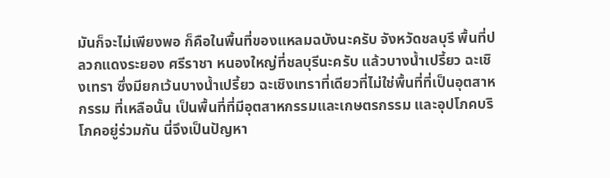มันก็จะไม่เพียงพอ ก็คือในพื้นที่ของแหลมฉบังนะครับ จังหวัดชลบุรี พื้นที่ปลวกแดงระยอง ศรีราชา หนองใหญ่ที่ชลบุรีนะครับ แล้วบางน้ำเปรี้ยว ฉะเชิงเทรา ซึ่งมียกเว้นบางน้ำเปรี้ยว ฉะเชิงเทราที่เดียวที่ไม่ใช่พื้นที่ที่เป็นอุตสาหกรรม ที่เหลือนั้น เป็นพื้นที่ที่มีอุตสาหกรรมและเกษตรกรรม และอุปโภคบริโภคอยู่ร่วมกัน นี่จึงเป็นปัญหา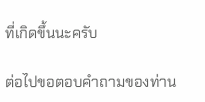ที่เกิดขึ้นนะครับ

ต่อไปขอตอบคำถามของท่าน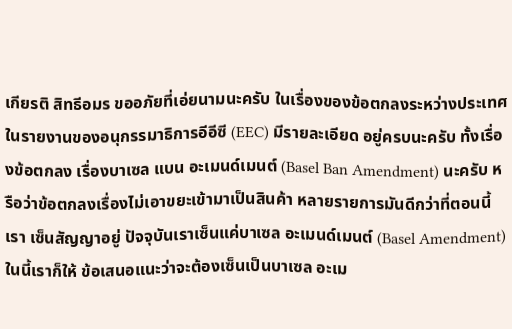เกียรติ สิทธีอมร ขออภัยที่เอ่ยนามนะครับ ในเรื่องของข้อตกลงระหว่างประเทศในรายงานของอนุกรรมาธิการอีอีซี (EEC) มีรายละเอียด อยู่ครบนะครับ ทั้งเรื่องข้อตกลง เรื่องบาเซล แบน อะเมนด์เมนต์ (Basel Ban Amendment) นะครับ หรือว่าข้อตกลงเรื่องไม่เอาขยะเข้ามาเป็นสินค้า หลายรายการมันดีกว่าที่ตอนนี้เรา เซ็นสัญญาอยู่ ปัจจุบันเราเซ็นแค่บาเซล อะเมนด์เมนต์ (Basel Amendment) ในนี้เราก็ให้ ข้อเสนอแนะว่าจะต้องเซ็นเป็นบาเซล อะเม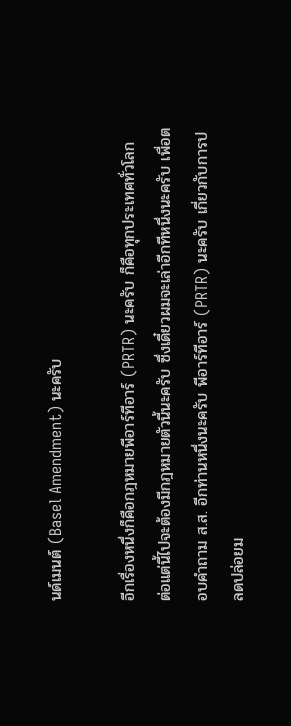นด์เมนต์ (Basel Amendment) นะครับ

อีกเรื่องหนึ่งก็คือกฎหมายพีอาร์ทีอาร์ (PRTR) นะครับ ก็คือทุกประเทศทั่วโลก ต่อแต่นี้ไปจะต้องมีกฎหมายตัวนี้นะครับ ซึ่งเดี๋ยวผมจะเล่าอีกทีหนึ่งนะครับ เพื่อตอบคำถาม ส.ส. อีกท่านหนึ่งนะครับ พีอาร์ทีอาร์ (PRTR) นะครับ เกี่ยวกับการปลดปล่อยม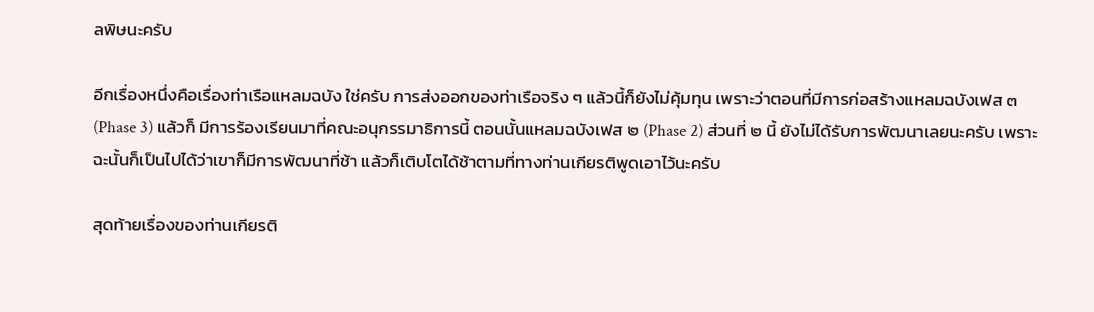ลพิษนะครับ

อีกเรื่องหนึ่งคือเรื่องท่าเรือแหลมฉบัง ใช่ครับ การส่งออกของท่าเรือจริง ๆ แล้วนี้ก็ยังไม่คุ้มทุน เพราะว่าตอนที่มีการก่อสร้างแหลมฉบังเฟส ๓ (Phase 3) แล้วก็ มีการร้องเรียนมาที่คณะอนุกรรมาธิการนี้ ตอนนั้นแหลมฉบังเฟส ๒ (Phase 2) ส่วนที่ ๒ นี้ ยังไม่ได้รับการพัฒนาเลยนะครับ เพราะฉะนั้นก็เป็นไปได้ว่าเขาก็มีการพัฒนาที่ช้า แล้วก็เติบโตได้ช้าตามที่ทางท่านเกียรติพูดเอาไว้นะครับ

สุดท้ายเรื่องของท่านเกียรติ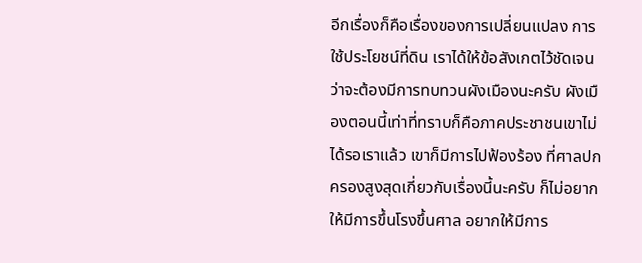อีกเรื่องก็คือเรื่องของการเปลี่ยนแปลง การใช้ประโยชน์ที่ดิน เราได้ให้ข้อสังเกตไว้ชัดเจนว่าจะต้องมีการทบทวนผังเมืองนะครับ ผังเมืองตอนนี้เท่าที่ทราบก็คือภาคประชาชนเขาไม่ได้รอเราแล้ว เขาก็มีการไปฟ้องร้อง ที่ศาลปกครองสูงสุดเกี่ยวกับเรื่องนี้นะครับ ก็ไม่อยากให้มีการขึ้นโรงขึ้นศาล อยากให้มีการ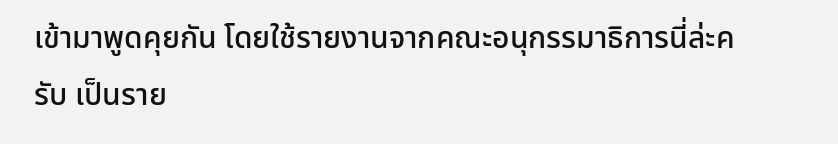เข้ามาพูดคุยกัน โดยใช้รายงานจากคณะอนุกรรมาธิการนี่ล่ะครับ เป็นราย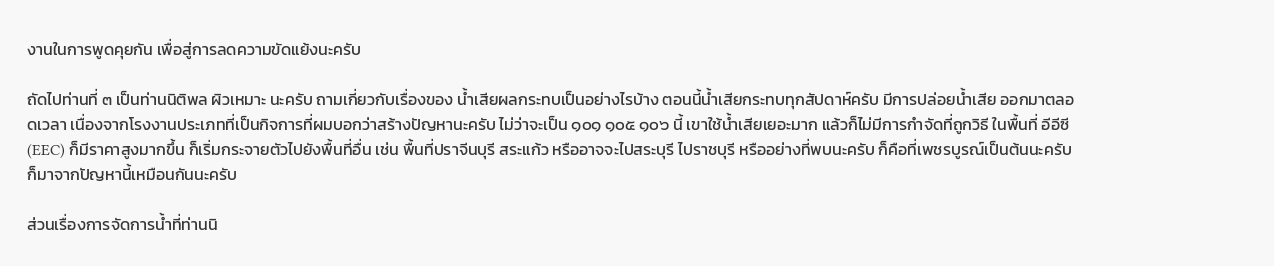งานในการพูดคุยกัน เพื่อสู่การลดความขัดแย้งนะครับ

ถัดไปท่านที่ ๓ เป็นท่านนิติพล ผิวเหมาะ นะครับ ถามเกี่ยวกับเรื่องของ น้ำเสียผลกระทบเป็นอย่างไรบ้าง ตอนนี้น้ำเสียกระทบทุกสัปดาห์ครับ มีการปล่อยน้ำเสีย ออกมาตลอดเวลา เนื่องจากโรงงานประเภทที่เป็นกิจการที่ผมบอกว่าสร้างปัญหานะครับ ไม่ว่าจะเป็น ๑๐๑ ๑๐๕ ๑๐๖ นี้ เขาใช้น้ำเสียเยอะมาก แล้วก็ไม่มีการกำจัดที่ถูกวิธี ในพื้นที่ อีอีซี (EEC) ก็มีราคาสูงมากขึ้น ก็เริ่มกระจายตัวไปยังพื้นที่อื่น เช่น พื้นที่ปราจีนบุรี สระแก้ว หรืออาจจะไปสระบุรี ไปราชบุรี หรืออย่างที่พบนะครับ ก็คือที่เพชรบูรณ์เป็นต้นนะครับ ก็มาจากปัญหานี้เหมือนกันนะครับ

ส่วนเรื่องการจัดการน้ำที่ท่านนิ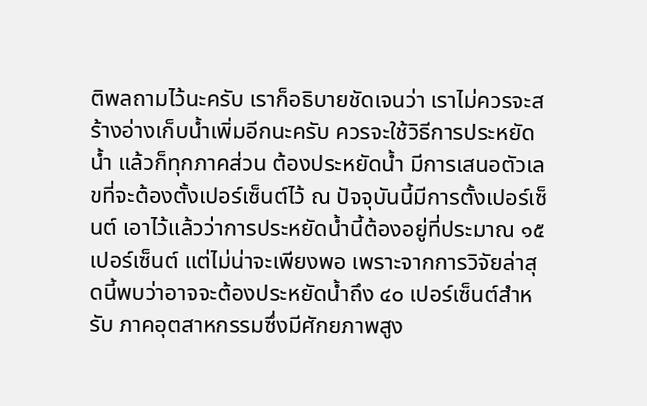ติพลถามไว้นะครับ เราก็อธิบายชัดเจนว่า เราไม่ควรจะสร้างอ่างเก็บน้ำเพิ่มอีกนะครับ ควรจะใช้วิธีการประหยัดน้ำ แล้วก็ทุกภาคส่วน ต้องประหยัดน้ำ มีการเสนอตัวเลขที่จะต้องตั้งเปอร์เซ็นต์ไว้ ณ ปัจจุบันนี้มีการตั้งเปอร์เซ็นต์ เอาไว้แล้วว่าการประหยัดน้ำนี้ต้องอยู่ที่ประมาณ ๑๕ เปอร์เซ็นต์ แต่ไม่น่าจะเพียงพอ เพราะจากการวิจัยล่าสุดนี้พบว่าอาจจะต้องประหยัดน้ำถึง ๔๐ เปอร์เซ็นต์สำหรับ ภาคอุตสาหกรรมซึ่งมีศักยภาพสูง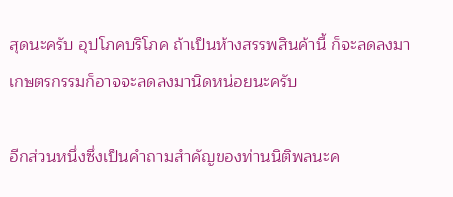สุดนะครับ อุปโภคบริโภค ถ้าเป็นห้างสรรพสินค้านี้ ก็จะลดลงมา เกษตรกรรมก็อาจจะลดลงมานิดหน่อยนะครับ

อีกส่วนหนึ่งซึ่งเป็นคำถามสำคัญของท่านนิติพลนะค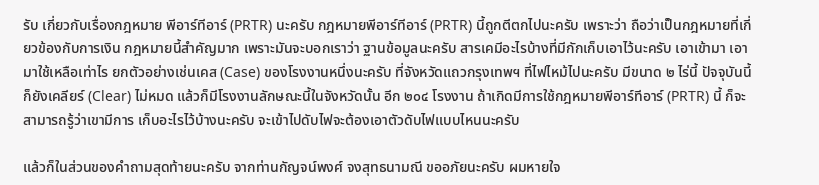รับ เกี่ยวกับเรื่องกฎหมาย พีอาร์ทีอาร์ (PRTR) นะครับ กฎหมายพีอาร์ทีอาร์ (PRTR) นี้ถูกตีตกไปนะครับ เพราะว่า ถือว่าเป็นกฎหมายที่เกี่ยวข้องกับการเงิน กฎหมายนี้สำคัญมาก เพราะมันจะบอกเราว่า ฐานข้อมูลนะครับ สารเคมีอะไรบ้างที่มีกักเก็บเอาไว้นะครับ เอาเข้ามา เอามาใช้เหลือเท่าไร ยกตัวอย่างเช่นเคส (Case) ของโรงงานหนึ่งนะครับ ที่จังหวัดแถวกรุงเทพฯ ที่ไฟไหม้ไปนะครับ มีขนาด ๒ ไร่นี้ ปัจจุบันนี้ก็ยังเคลียร์ (Clear) ไม่หมด แล้วก็มีโรงงานลักษณะนี้ในจังหวัดนั้น อีก ๒๐๔ โรงงาน ถ้าเกิดมีการใช้กฎหมายพีอาร์ทีอาร์ (PRTR) นี้ ก็จะสามารถรู้ว่าเขามีการ เก็บอะไรไว้บ้างนะครับ จะเข้าไปดับไฟจะต้องเอาตัวดับไฟแบบไหนนะครับ

แล้วก็ในส่วนของคำถามสุดท้ายนะครับ จากท่านกัญจน์พงศ์ จงสุทธนามณี ขออภัยนะครับ ผมหายใจ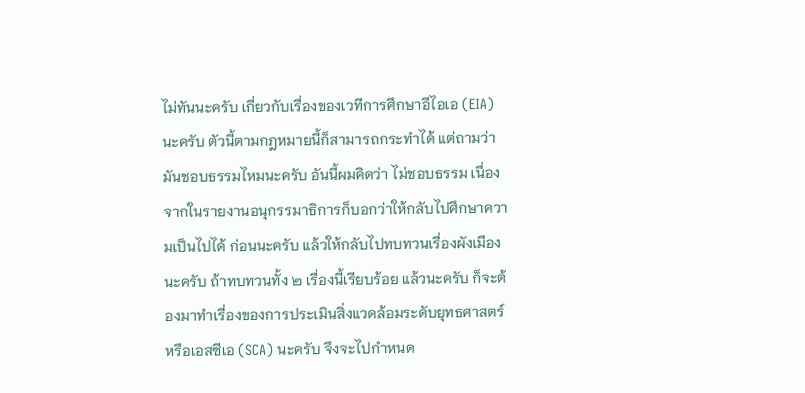ไม่ทันนะครับ เกี่ยวกับเรื่องของเวทีการศึกษาอีไอเอ (EIA) นะครับ ตัวนี้ตามกฎหมายนี้ก็สามารถกระทำได้ แต่ถามว่ามันชอบธรรมไหมนะครับ อันนี้ผมคิดว่า ไม่ชอบธรรม เนื่องจากในรายงานอนุกรรมาธิการก็บอกว่าให้กลับไปศึกษาความเป็นไปได้ ก่อนนะครับ แล้วให้กลับไปทบทวนเรื่องผังเมืองนะครับ ถ้าทบทวนทั้ง ๒ เรื่องนี้เรียบร้อย แล้วนะครับ ก็จะต้องมาทำเรื่องของการประเมินสิ่งแวดล้อมระดับยุทธศาสตร์หรือเอสซีเอ (SCA) นะครับ จึงจะไปกำหนด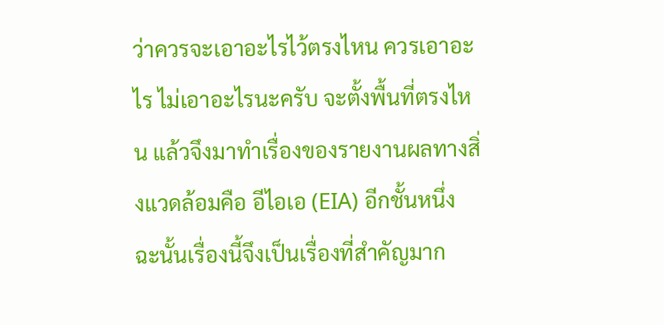ว่าควรจะเอาอะไรไว้ตรงไหน ควรเอาอะไร ไม่เอาอะไรนะครับ จะตั้งพื้นที่ตรงไหน แล้วจึงมาทำเรื่องของรายงานผลทางสิ่งแวดล้อมคือ อีไอเอ (EIA) อีกชั้นหนึ่ง ฉะนั้นเรื่องนี้จึงเป็นเรื่องที่สำคัญมาก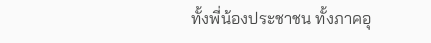ทั้งพี่น้องประชาชน ทั้งภาคอุ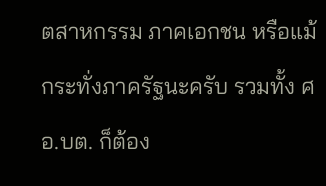ตสาหกรรม ภาคเอกชน หรือแม้กระทั่งภาครัฐนะครับ รวมทั้ง ศอ.บต. ก็ต้อง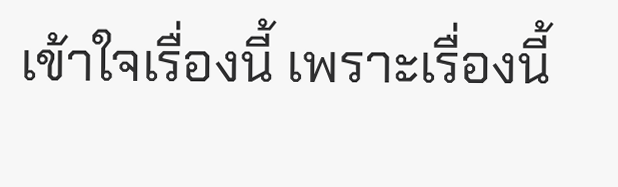เข้าใจเรื่องนี้ เพราะเรื่องนี้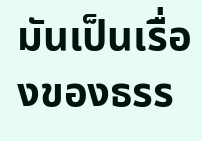มันเป็นเรื่องของธรร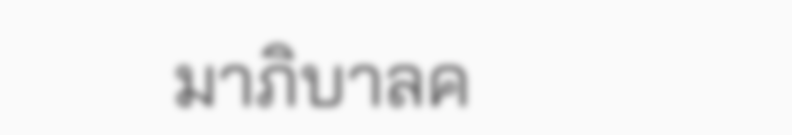มาภิบาลค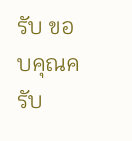รับ ขอบคุณครับ